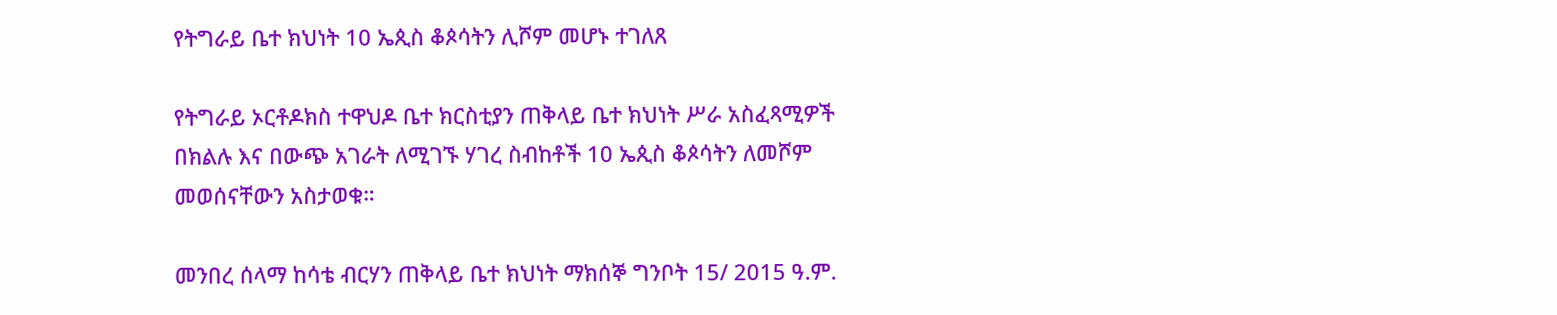የትግራይ ቤተ ክህነት 10 ኤጲስ ቆጶሳትን ሊሾም መሆኑ ተገለጸ

የትግራይ ኦርቶዶክስ ተዋህዶ ቤተ ክርስቲያን ጠቅላይ ቤተ ክህነት ሥራ አስፈጻሚዎች በክልሉ እና በውጭ አገራት ለሚገኙ ሃገረ ስብከቶች 10 ኤጲስ ቆጶሳትን ለመሾም መወሰናቸውን አስታወቁ።

መንበረ ሰላማ ከሳቴ ብርሃን ጠቅላይ ቤተ ክህነት ማክሰኞ ግንቦት 15/ 2015 ዓ.ም.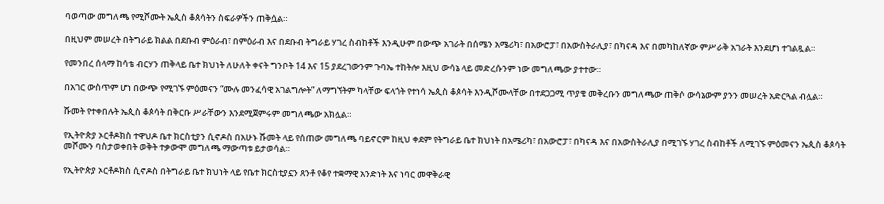ባወጣው መግለጫ የሚሾሙት ኤጲስ ቆጰሳትን ስፍራዎችን ጠቅሷል።

በዚህም መሠረት በትግራይ ክልል በደቡብ ምዕራብ፣ በምዕራብ እና በደቡብ ትግራይ ሃገረ ስብከቶች እንዲሁም በውጭ አገራት በሰሜን አሜሪካ፣ በአውሮፓ፣ በአውስትራሊያ፣ በካናዳ እና በመካከለኛው ምሥራቅ አገራት እንደሆነ ተገልጿል።

የመንበረ ሰላማ ከሳቴ ብርሃን ጠቅላይ ቤተ ክህነት ለሁለት ቀናት ግንቦት 14 እና 15 ያደረገውንም ጉባኤ ተከትሎ እዚህ ውሳኔ ላይ መድረሱንም ነው መግለጫው ያተተው።

በአገር ውስጥም ሆነ በውጭ የሚገኙ ምዕመናን “ሙሉ መንፈሳዊ አገልግሎት” ለማግኘትም ካላቸው ፍላጎት የተነሳ ኤጲስ ቆጶሳት እንዲሾሙላቸው በተደጋጋሚ ጥያቄ መቅረቡን መግለጫው ጠቅሶ ውሳኔውም ያንን መሠረት አድርጓል ብሏል።

ሹመት የተቀበሉት ኤጲስ ቆጶሳት በቅርቡ ሥራቸውን እንደሚጀምሩም መግለጫው አክሏል።

የኢትዮጵያ ኦርቶዶክስ ተዋህዶ ቤተ ክርስቲያን ሲኖዶስ በአሁኑ ሹመት ላይ የሰጠው መግለጫ ባይኖርም ከዚህ ቀደም የትግራይ ቤተ ክህነት በአሜሪካ፣ በአውሮፓ፣ በካናዳ እና በአውስትራሊያ በሚገኙ ሃገረ ስብከቶች ለሚገኙ ምዕመናን ኤጲስ ቆጶሳት መሾሙን ባስታወቀበት ወቅት ተቃውሞ መግለጫ ማውጣቱ ይታወሳል።

የኢትዮጵያ ኦርቶዶክስ ሲኖዶስ በትግራይ ቤተ ክህነት ላይ የቤተ ክርስቲያኗን ጸንቶ የቆየ ተቋማዊ አንድነት እና ነባር መዋቅራዊ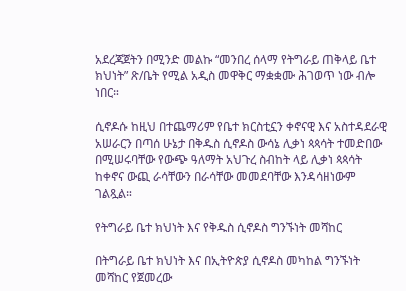አደረጃጀትን በሚንድ መልኩ “መንበረ ሰላማ የትግራይ ጠቅላይ ቤተ ክህነት” ጽ/ቤት የሚል አዲስ መዋቅር ማቋቋሙ ሕገወጥ ነው ብሎ ነበር።

ሲኖዶሱ ከዚህ በተጨማሪም የቤተ ክርስቲኗን ቀኖናዊ እና አስተዳደራዊ አሠራርን በጣሰ ሁኔታ በቅዱስ ሲኖዶስ ውሳኔ ሊቃነ ጳጳሳት ተመድበው በሚሠሩባቸው የውጭ ዓለማት አህጉረ ስብከት ላይ ሊቃነ ጳጳሳት ከቀኖና ውጪ ራሳቸውን በራሳቸው መመደባቸው እንዳሳዘነውም ገልጿል።

የትግራይ ቤተ ክህነት እና የቅዱስ ሲኖዶስ ግንኙነት መሻከር

በትግራይ ቤተ ክህነት እና በኢትዮጵያ ሲኖዶስ መካከል ግንኙነት መሻከር የጀመረው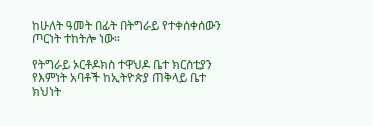ከሁለት ዓመት በፊት በትግራይ የተቀሰቀሰውን ጦርነት ተከትሎ ነው።

የትግራይ ኦርቶዶክስ ተዋህዶ ቤተ ክርስቲያን የእምነት አባቶች ከኢትዮጵያ ጠቅላይ ቤተ ክህነት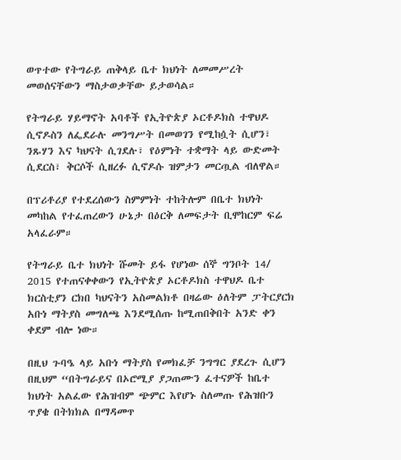ወጥተው የትግራይ ጠቅላይ ቤተ ክህነት ለመመሥረት መወሰናቸውን ማስታወቃቸው ይታወሳል።

የትግራይ ሃይማኖት አባቶች የኢትዮጵያ ኦርቶዶክስ ተዋህዶ ሲኖዶስን ለፌደራሉ መንግሥት በመወገን የሚከሷት ሲሆን፣ ንጹሃን እና ካህናት ሲገደሉ፣ የዕምነት ተቋማት ላይ ውድመት ሲደርስ፣ ቅርሶች ሲዘረፉ ሲኖዶሱ ዝምታን መርጧል ብለዋል።

በፕሪቶሪያ የተደረሰውን ስምምነት ተከትሎም በቤተ ክህነት መካከል የተፈጠረውን ሁኔታ በዕርቅ ለመፍታት ቢሞከርም ፍሬ አላፈራም።

የትግራይ ቤተ ክህነት ሹመት ይፋ የሆነው ሰኞ ግንቦት 14/ 2015 የተጠናቀቀውን የኢትዮጵያ ኦርቶዶክስ ተዋህዶ ቤተ ክርስቲያን ርክበ ካህናትን አስመልክቶ በዛሬው ዕለትም ፓትርያርክ አቡነ ማትያስ መግለጫ እንደሚሰጡ ከሚጠበቅበት አንድ ቀን ቀደም ብሎ ነው።

በዚህ ጉባዔ ላይ አቡነ ማትያስ የመክፈቻ ንግግር ያደረጉ ሲሆን በዚህም “በትግራይና በኦሮሚያ ያጋጠሙን ፈተናዎች ከቤተ ክህነት አልፈው የሕዝብም ጭምር እየሆኑ ስለመጡ የሕዝቡን ጥያቄ በትክክል በማዳመጥ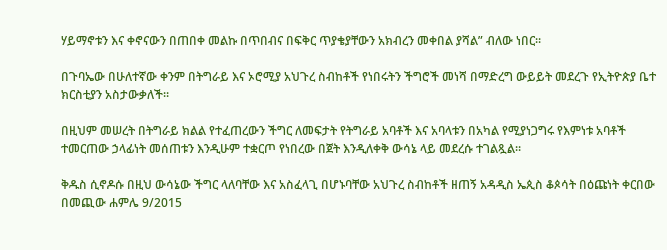ሃይማኖቱን እና ቀኖናውን በጠበቀ መልኩ በጥበብና በፍቅር ጥያቄያቸውን አክብረን መቀበል ያሻል” ብለው ነበር።

በጉባኤው በሁለተኛው ቀንም በትግራይ እና ኦሮሚያ አህጉረ ስብከቶች የነበሩትን ችግሮች መነሻ በማድረግ ውይይት መደረጉ የኢትዮጵያ ቤተ ክርስቲያን አስታውቃለች።

በዚህም መሠረት በትግራይ ክልል የተፈጠረውን ችግር ለመፍታት የትግራይ አባቶች እና አባላቱን በአካል የሚያነጋግሩ የእምነቱ አባቶች ተመርጠው ኃላፊነት መሰጠቱን እንዲሁም ተቋርጦ የነበረው በጀት እንዲለቀቅ ውሳኔ ላይ መደረሱ ተገልጿል።

ቅዱስ ሲኖዶሱ በዚህ ውሳኔው ችግር ላለባቸው እና አስፈላጊ በሆኑባቸው አህጉረ ስብከቶች ዘጠኝ አዳዲስ ኤጲስ ቆጶሳት በዕጩነት ቀርበው በመጪው ሐምሌ 9/2015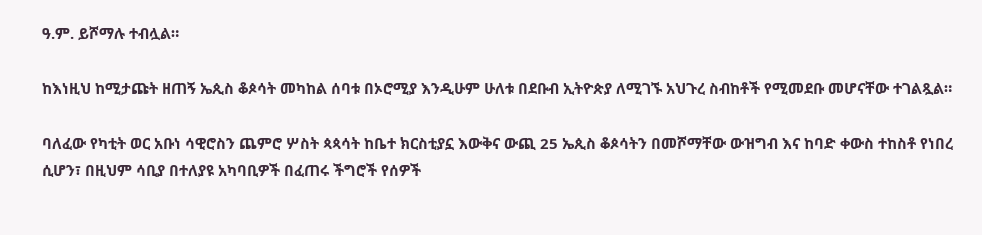ዓ.ም. ይሾማሉ ተብሏል።

ከእነዚህ ከሚታጩት ዘጠኝ ኤጲስ ቆጶሳት መካከል ሰባቱ በኦሮሚያ እንዲሁም ሁለቱ በደቡብ ኢትዮጵያ ለሚገኙ አህጉረ ስብከቶች የሚመደቡ መሆናቸው ተገልጿል።

ባለፈው የካቲት ወር አቡነ ሳዊሮስን ጨምሮ ሦስት ጳጳሳት ከቤተ ክርስቲያኗ እውቅና ውጪ 25 ኤጲስ ቆጶሳትን በመሾማቸው ውዝግብ እና ከባድ ቀውስ ተከስቶ የነበረ ሲሆን፣ በዚህም ሳቢያ በተለያዩ አካባቢዎች በፈጠሩ ችግሮች የሰዎች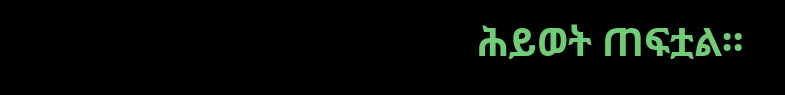ሕይወት ጠፍቷል።